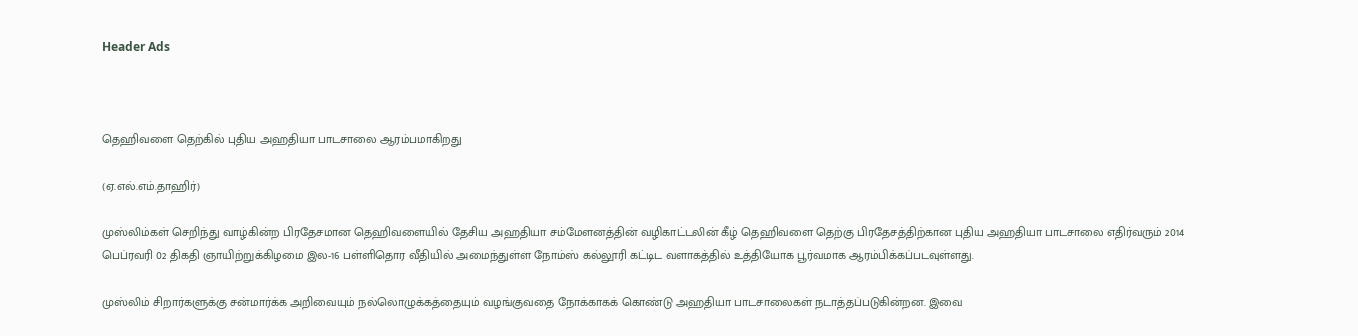Header Ads



தெஹிவளை தெற்கில் புதிய அஹதியா பாடசாலை ஆரம்பமாகிறது

(ஏ.எல்.எம்.தாஹிர்)

முஸ்லிம்கள் செறிந்து வாழ்கின்ற பிரதேசமான தெஹிவளையில் தேசிய அஹதியா சம்மேளனத்தின் வழிகாட்டலின் கீழ் தெஹிவளை தெற்கு பிரதேசத்திற்கான புதிய அஹதியா பாடசாலை எதிர்வரும் 2014 பெப்ரவரி 02 திகதி ஞாயிற்றுக்கிழமை இல-16 பள்ளிதொர வீதியில் அமைந்துள்ள நோம்ஸ் கல்லூரி கட்டிட வளாகத்தில் உத்தியோக பூர்வமாக ஆரம்பிக்கப்படவுள்ளது.

முஸ்லிம் சிறார்களுக்கு சன்மார்க்க அறிவையும் நல்லொழுக்கத்தையும் வழங்குவதை நோக்காகக் கொண்டு அஹதியா பாடசாலைகள் நடாத்தப்படுகின்றன. இவை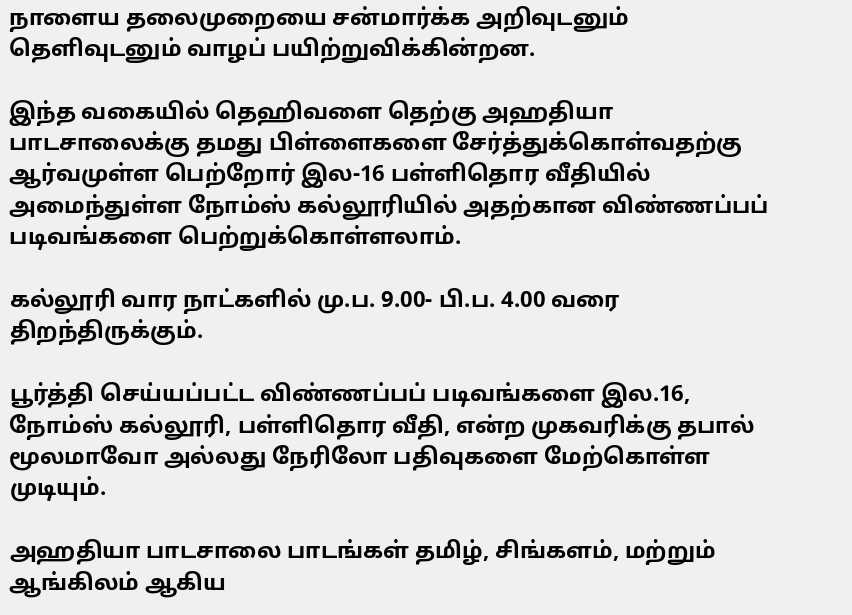நாளைய தலைமுறையை சன்மார்க்க அறிவுடனும் தெளிவுடனும் வாழப் பயிற்றுவிக்கின்றன.

இந்த வகையில் தெஹிவளை தெற்கு அஹதியா பாடசாலைக்கு தமது பிள்ளைகளை சேர்த்துக்கொள்வதற்கு ஆர்வமுள்ள பெற்றோர் இல-16 பள்ளிதொர வீதியில் அமைந்துள்ள நோம்ஸ் கல்லூரியில் அதற்கான விண்ணப்பப் படிவங்களை பெற்றுக்கொள்ளலாம்.

கல்லூரி வார நாட்களில் மு.ப. 9.00- பி.ப. 4.00 வரை திறந்திருக்கும்.

பூர்த்தி செய்யப்பட்ட விண்ணப்பப் படிவங்களை இல.16, நோம்ஸ் கல்லூரி, பள்ளிதொர வீதி, என்ற முகவரிக்கு தபால் மூலமாவோ அல்லது நேரிலோ பதிவுகளை மேற்கொள்ள முடியும்.

அஹதியா பாடசாலை பாடங்கள் தமிழ், சிங்களம், மற்றும் ஆங்கிலம் ஆகிய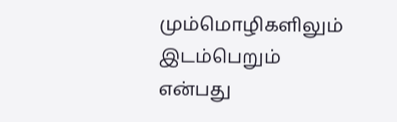மும்மொழிகளிலும் இடம்பெறும் என்பது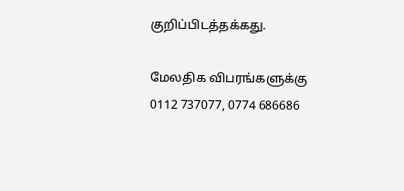குறிப்பிடத்தக்கது.

மேலதிக விபரங்களுக்கு 0112 737077, 0774 686686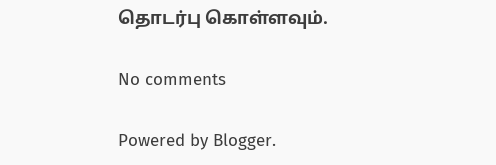தொடர்பு கொள்ளவும்.

No comments

Powered by Blogger.